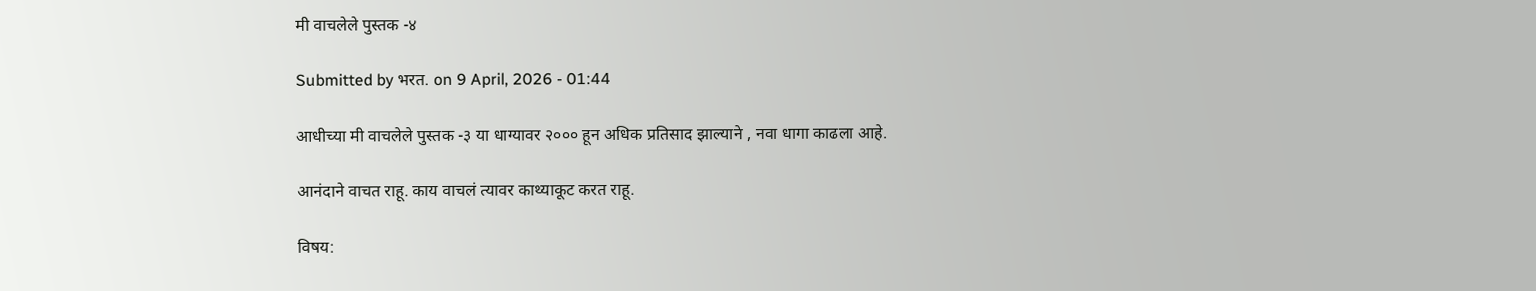मी वाचलेले पुस्तक -४

Submitted by भरत. on 9 April, 2026 - 01:44

आधीच्या मी वाचलेले पुस्तक -३ या धाग्यावर २००० हून अधिक प्रतिसाद झाल्याने , नवा धागा काढला आहे.

आनंदाने वाचत राहू. काय वाचलं त्यावर काथ्याकूट करत राहू.

विषय: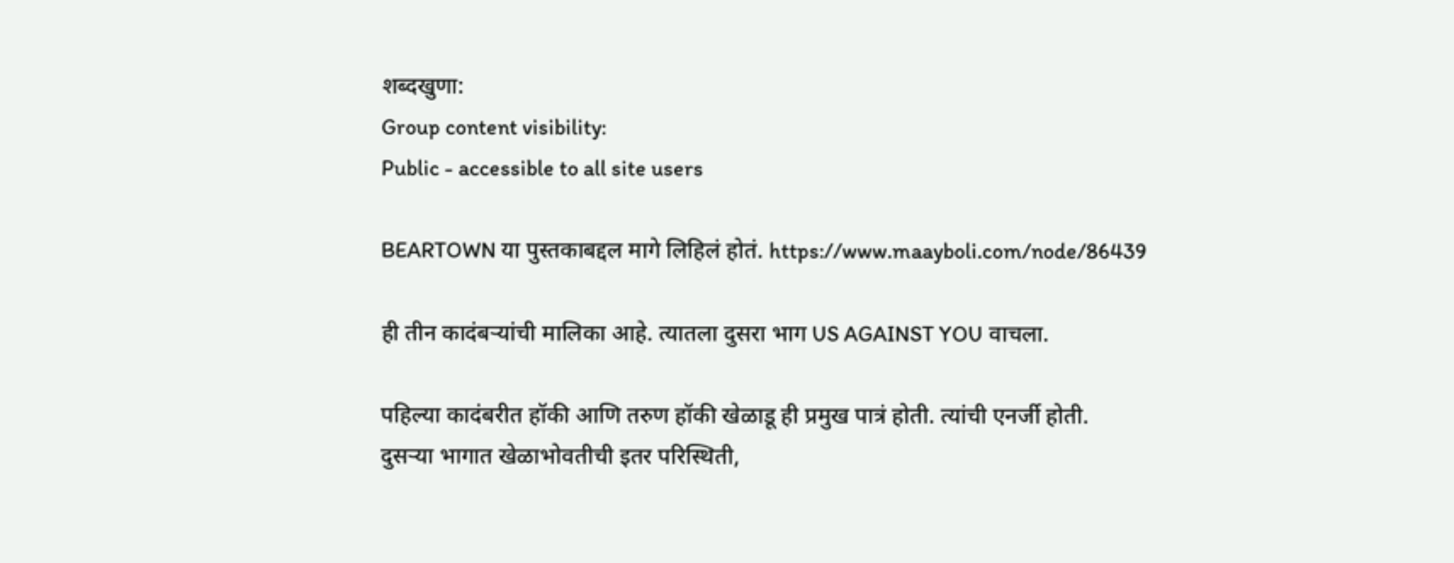शब्दखुणा:
Group content visibility:
Public - accessible to all site users

BEARTOWN या पुस्तकाबद्दल मागे लिहिलं होतं. https://www.maayboli.com/node/86439

ही तीन कादंबर्‍यांची मालिका आहे. त्यातला दुसरा भाग US AGAINST YOU वाचला.

पहिल्या कादंबरीत हॉकी आणि तरुण हॉकी खेळाडू ही प्रमुख पात्रं होती. त्यांची एनर्जी होती.
दुसर्‍या भागात खेळाभोवतीची इतर परिस्थिती,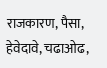राजकारण, पैसा, हेवेदावे, चढाओढ,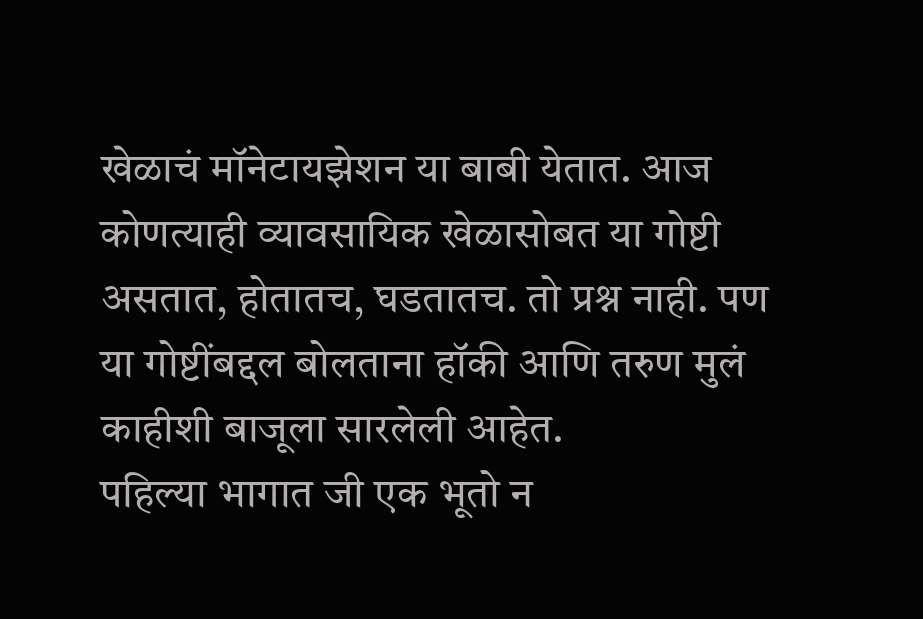खेळाचं मॉनेटायझेशन या बाबी येतात. आज कोणत्याही व्यावसायिक खेळासोबत या गोष्टी असतात, होतातच, घडतातच. तो प्रश्न नाही. पण या गोष्टींबद्दल बोलताना हॉकी आणि तरुण मुलं काहीशी बाजूला सारलेली आहेत.
पहिल्या भागात जी एक भूतो न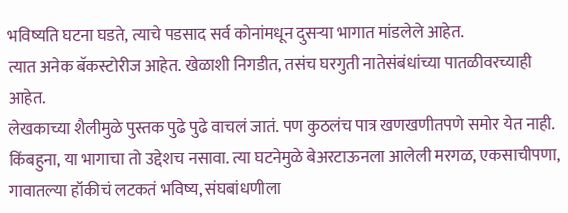भविष्यति घटना घडते, त्याचे पडसाद सर्व कोनांमधून दुसर्‍या भागात मांडलेले आहेत.
त्यात अनेक बॅकस्टोरीज आहेत. खेळाशी निगडीत, तसंच घरगुती नातेसंबंधांच्या पातळीवरच्याही आहेत.
लेखकाच्या शैलीमुळे पुस्तक पुढे पुढे वाचलं जातं. पण कुठलंच पात्र खणखणीतपणे समोर येत नाही. किंबहुना, या भागाचा तो उद्देशच नसावा. त्या घटनेमुळे बेअरटाऊनला आलेली मरगळ, एकसाचीपणा, गावातल्या हॉकीचं लटकतं भविष्य, संघबांधणीला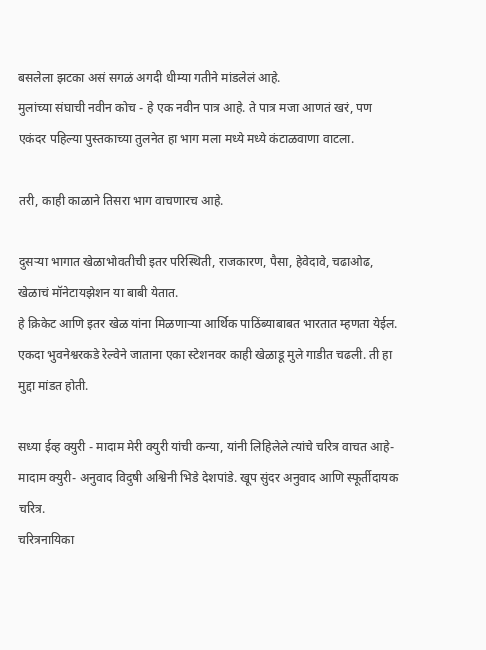बसलेला झटका असं सगळं अगदी धीम्या गतीने मांडलेलं आहे.
मुलांच्या संघाची नवीन कोच - हे एक नवीन पात्र आहे. ते पात्र मजा आणतं खरं, पण एकंदर पहिल्या पुस्तकाच्या तुलनेत हा भाग मला मध्ये मध्ये कंटाळवाणा वाटला.

तरी, काही काळाने तिसरा भाग वाचणारच आहे.

दुसर्‍या भागात खेळाभोवतीची इतर परिस्थिती, राजकारण, पैसा, हेवेदावे, चढाओढ, खेळाचं मॉनेटायझेशन या बाबी येतात.
हे क्रिकेट आणि इतर खेळ यांना मिळणाऱ्या आर्थिक पाठिंब्याबाबत भारतात म्हणता येईल. एकदा भुवनेश्वरकडे रेल्वेने जाताना एका स्टेशनवर काही खेळाडू मुले गाडीत चढली. ती हा मुद्दा मांडत होती.

सध्या ईव्ह क्युरी - मादाम मेरी क्युरी यांची कन्या, यांनी लिहिलेले त्यांचे चरित्र वाचत आहे- मादाम क्युरी- अनुवाद विदुषी अश्विनी भिडे देशपांडे. खूप सुंदर अनुवाद आणि स्फूर्तीदायक चरित्र.
चरित्रनायिका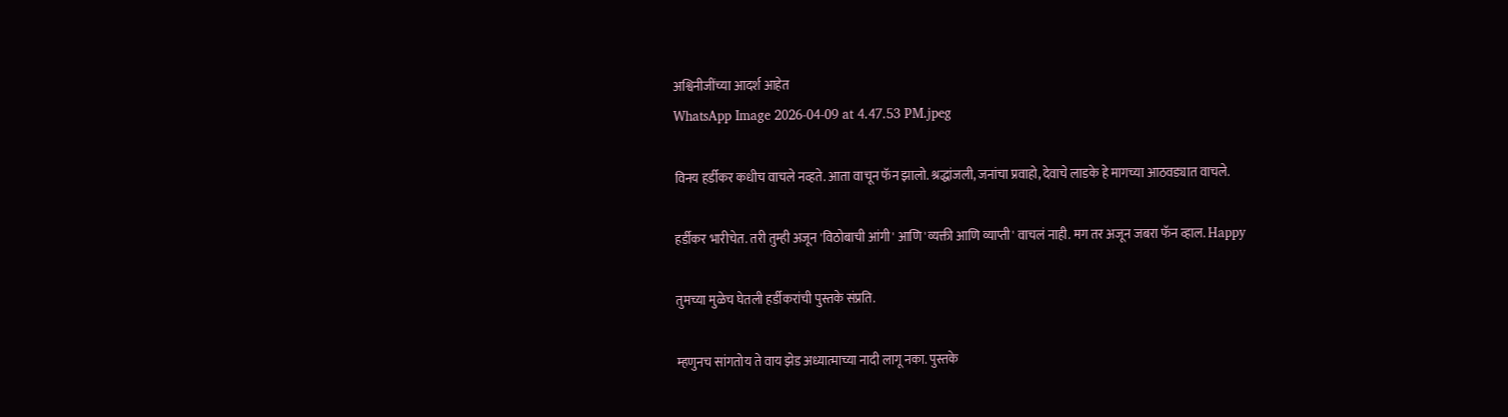अश्विनीजींच्या आदर्श आहेत
WhatsApp Image 2026-04-09 at 4.47.53 PM.jpeg

विनय हर्डीकर कधीच वाचले नव्हते. आता वाचून फॅन झालो. श्रद्धांजली, जनांचा प्रवाहो, देवाचे लाडके हे मागच्या आठवड्यात वाचले.

हर्डीकर भारीचेत. तरी तुम्ही अजून 'विठोबाची आंगी' आणि 'व्यक्ती आणि व्याप्ती' वाचलं नाही. मग तर अजून जबरा फॅन व्हाल. Happy

तुमच्या मुळेच घेतली हर्डीकरांची पुस्तके संप्रति.

म्हणुनच सांगतोय ते वाय झेड अध्यात्माच्या नादी लागू नका. पुस्तके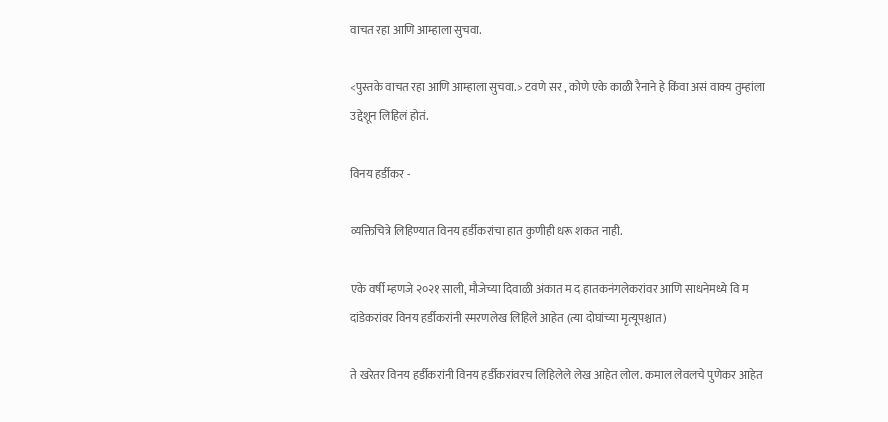वाचत रहा आणि आम्हाला सुचवा.

<पुस्तके वाचत रहा आणि आम्हाला सुचवा.> टवणे सर , कोणे एके काळी रैनाने हे किंवा असं वाक्य तुम्हांला उद्देशून लिहिलं होतं.

विनय हर्डीकर -

व्यक्तिचित्रे लिहिण्यात विनय हर्डीकरांचा हात कुणीही धरू शकत नाही.

एके वर्षी म्हणजे २०२१ साली, मौजेच्या दिवाळी अंकात म द हातकनंगलेकरांवर आणि साधनेमध्ये वि म दांडेकरांवर विनय हर्डीकरांनी स्मरणलेख लिहिले आहेत (त्या दोघांच्या मृत्यूपश्चात)

ते खरेतर विनय हर्डीकरांनी विनय हर्डीकरांवरच लिहिलेले लेख आहेत लोल. कमाल लेवलचे पुणेकर आहेत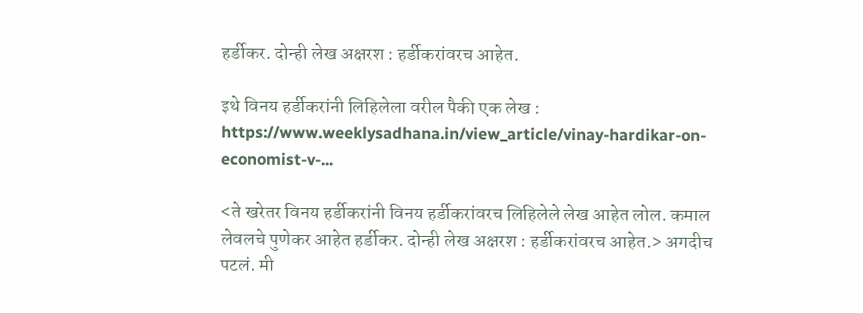हर्डीकर. दोन्ही लेख अक्षरश : हर्डीकरांवरच आहेत.

इथे विनय हर्डीकरांनी लिहिलेला वरील पैकी एक लेख : https://www.weeklysadhana.in/view_article/vinay-hardikar-on-economist-v-...

<ते खरेतर विनय हर्डीकरांनी विनय हर्डीकरांवरच लिहिलेले लेख आहेत लोल. कमाल लेवलचे पुणेकर आहेत हर्डीकर. दोन्ही लेख अक्षरश : हर्डीकरांवरच आहेत.> अगदीच पटलं. मी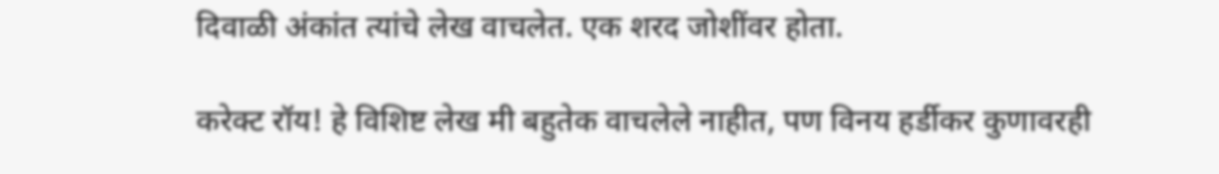दिवाळी अंकांत त्यांचे लेख वाचलेत. एक शरद जोशींवर होता.

करेक्ट रॉय! हे विशिष्ट लेख मी बहुतेक वाचलेले नाहीत, पण विनय हर्डीकर कुणावरही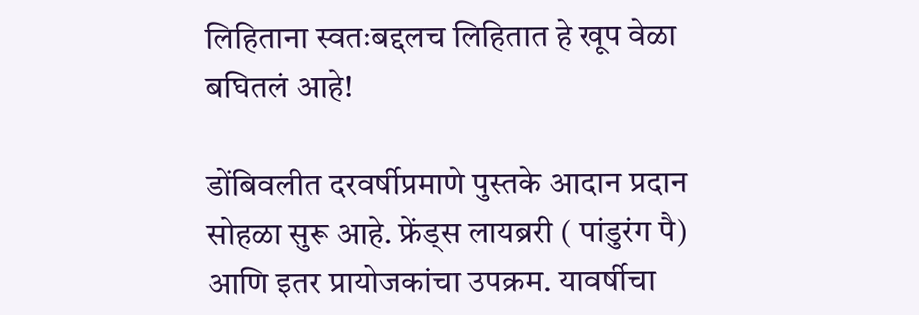लिहिताना स्वतःबद्दलच लिहितात हे खूप वेळा बघितलं आहे!

डोंबिवलीत दरवर्षीप्रमाणे पुस्तके आदान प्रदान सोहळा सुरू आहे. फ्रेंड्स लायब्ररी ( पांडुरंग पै) आणि इतर प्रायोजकांचा उपक्रम. यावर्षीचा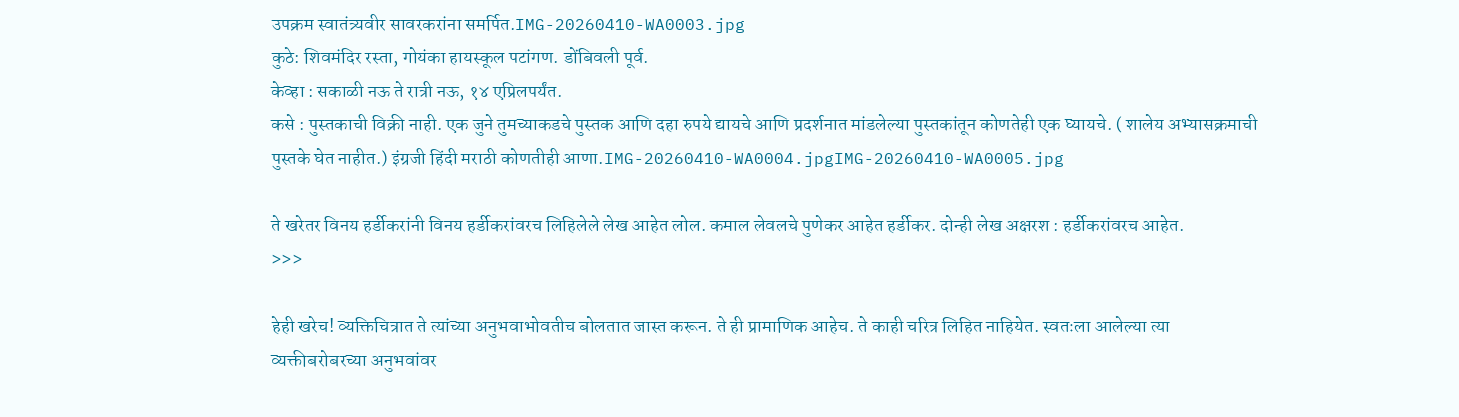उपक्रम स्वातंत्र्यवीर सावरकरांना समर्पित.IMG-20260410-WA0003.jpg
कुठे: शिवमंदिर रस्ता, गोयंका हायस्कूल पटांगण. डोंबिवली पूर्व.
केव्हा : सकाळी नऊ ते रात्री नऊ, १४ एप्रिलपर्यंत.
कसे : पुस्तकाची विक्री नाही. एक जुने तुमच्याकडचे पुस्तक आणि दहा रुपये द्यायचे आणि प्रदर्शनात मांडलेल्या पुस्तकांतून कोणतेही एक घ्यायचे. ( शालेय अभ्यासक्रमाची पुस्तके घेत नाहीत.) इंग्रजी हिंदी मराठी कोणतीही आणा.IMG-20260410-WA0004.jpgIMG-20260410-WA0005.jpg

ते खरेतर विनय हर्डीकरांनी विनय हर्डीकरांवरच लिहिलेले लेख आहेत लोल. कमाल लेवलचे पुणेकर आहेत हर्डीकर. दोन्ही लेख अक्षरश : हर्डीकरांवरच आहेत.
>>>

हेही खरेच! व्यक्तिचित्रात ते त्यांच्या अनुभवाभोवतीच बोलतात जास्त करून. ते ही प्रामाणिक आहेच. ते काही चरित्र लिहित नाहियेत. स्वतःला आलेल्या त्या व्यक्तीबरोबरच्या अनुभवांवर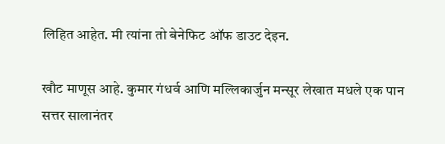लिहित आहेत. मी त्यांना तो बेनेफिट ऑफ डाउट देइन.

खौट माणूस आहे. कुमार गंधर्व आणि मल्लिकार्जुन मन्सूर लेखात मधले एक पान सत्तर सालानंतर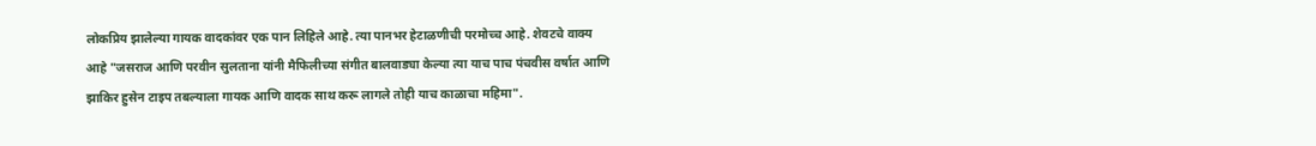लोकप्रिय झालेल्या गायक वादकांवर एक पान लिहिले आहे. त्या पानभर हेटाळणीची परमोच्च आहे. शेवटचे वाक्य आहे "जसराज आणि परवीन सुलताना यांनी मैफिलीच्या संगीत बालवाड्या केल्या त्या याच पाच पंचवीस वर्षात आणि झाकिर हुसेन टाइप तबल्याला गायक आणि वादक साथ करू लागले तोही याच काळाचा महिमा".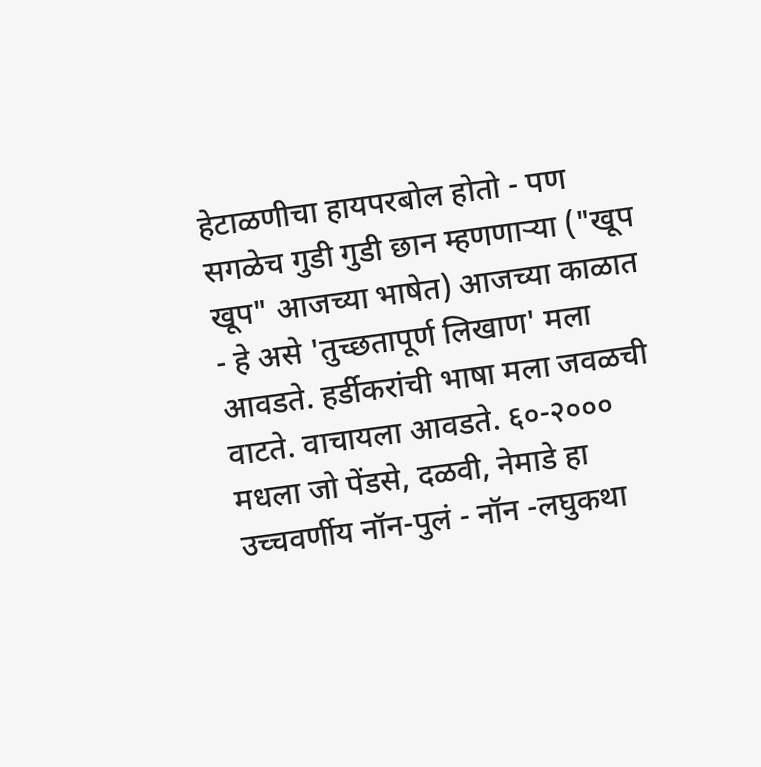हेटाळणीचा हायपरबोल होतो - पण सगळेच गुडी गुडी छान म्हणणार्‍या ("खूप खूप" आजच्या भाषेत) आजच्या काळात - हे असे 'तुच्छतापूर्ण लिखाण' मला आवडते. हर्डीकरांची भाषा मला जवळची वाटते. वाचायला आवडते. ६०-२००० मधला जो पेंडसे, दळवी, नेमाडे हा उच्चवर्णीय नॉन-पुलं - नॉन -लघुकथा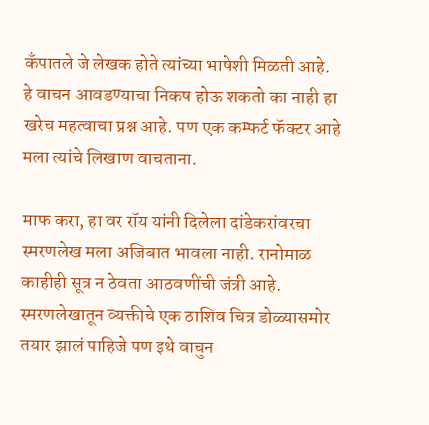कँपातले जे लेखक होते त्यांच्या भाषेशी मिळती आहे. हे वाचन आवडण्याचा निकष होऊ शकतो का नाही हा खरेच महत्वाचा प्रश्न आहे. पण एक कम्फर्ट फॅक्टर आहे मला त्यांचे लिखाण वाचताना.

माफ करा, हा वर रॉय यांनी दिलेला दांडेकरांवरचा स्मरणलेख मला अजिबात भावला नाही. रानोमाळ काहीही सूत्र न ठेवता आठवणींची जंत्री आहे. स्मरणलेखातून व्यक्तीचे एक ठाशिव चित्र डोळ्यासमोर तयार झालं पाहिजे पण इथे वाचुन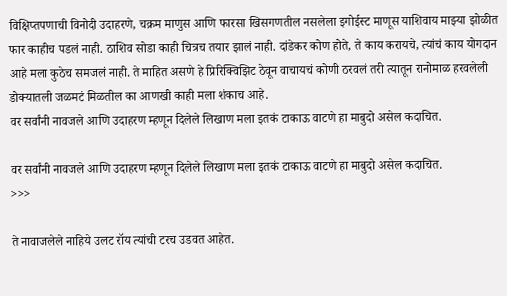विक्षिप्तपणाची विनोदी उदाहरणे, चक्रम माणुस आणि फारसा खिसगणतील नसलेला इगोईस्ट माणूस याशिवाय माझ्या झोळीत फार काहीच पडलं नाही. ठाशिव सोडा काही चित्रच तयार झालं नाही. दांडेकर कोण होते, ते काय करायचे, त्यांचं काय योगदान आहे मला कुठेच समजलं नाही. ते माहित असणे हे प्रिरिक्विझिट ठेवून वाचायचं कोणी ठरवलं तरी त्यातून रानोमाळ हरवलेली डोक्यातली जळमटं मिळतील का आणखी काही मला शंकाच आहे.
वर सर्वांनी नावजले आणि उदाहरण म्हणून दिलेले लिखाण मला इतकं टाकाऊ वाटणे हा माबुदो असेल कदाचित.

वर सर्वांनी नावजले आणि उदाहरण म्हणून दिलेले लिखाण मला इतकं टाकाऊ वाटणे हा माबुदो असेल कदाचित.
>>>

ते नावाजलेले नाहिये उलट रॉय त्यांची टरच उडवत आहेत.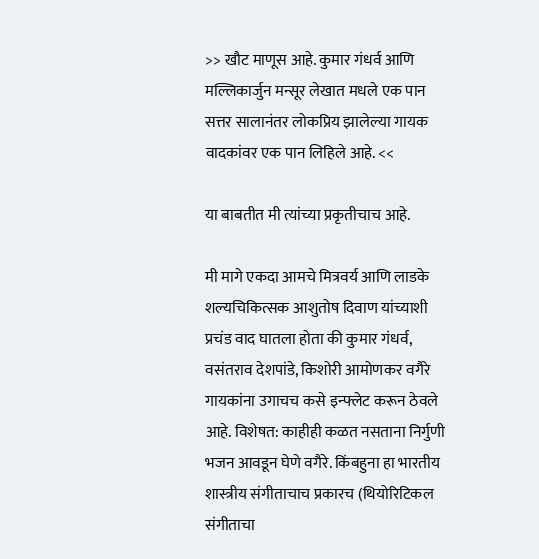>> खौट माणूस आहे. कुमार गंधर्व आणि मल्लिकार्जुन मन्सूर लेखात मधले एक पान सत्तर सालानंतर लोकप्रिय झालेल्या गायक वादकांवर एक पान लिहिले आहे. <<

या बाबतीत मी त्यांच्या प्रकृतीचाच आहे.

मी मागे एकदा आमचे मित्रवर्य आणि लाडके शल्यचिकित्सक आशुतोष दिवाण यांच्याशी प्रचंड वाद घातला होता की कुमार गंधर्व, वसंतराव देशपांडे, किशोरी आमोणकर वगैरे गायकांना उगाचच कसे इन्फ्लेट करून ठेवले आहे. विशेषत: काहीही कळत नसताना निर्गुणी भजन आवडून घेणे वगैरे. किंबहुना हा भारतीय शास्त्रीय संगीताचाच प्रकारच (थियोरिटिकल संगीताचा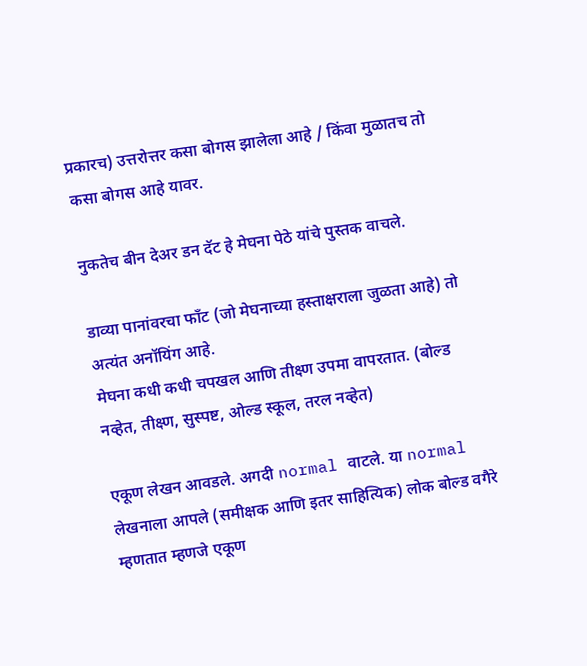प्रकारच) उत्तरोत्तर कसा बोगस झालेला आहे / किंवा मुळातच तो कसा बोगस आहे यावर.

नुकतेच बीन देअर डन दॅट हे मेघना पेठे यांचे पुस्तक वाचले.

डाव्या पानांवरचा फाँट (जो मेघनाच्या हस्ताक्षराला जुळता आहे) तो अत्यंत अनॉयिंग आहे.
मेघना कधी कधी चपखल आणि तीक्ष्ण उपमा वापरतात. (बोल्ड नव्हेत, तीक्ष्ण, सुस्पष्ट, ओल्ड स्कूल, तरल नव्हेत)

एकूण लेखन आवडले. अगदी normal वाटले. या normal लेखनाला आपले (समीक्षक आणि इतर साहित्यिक) लोक बोल्ड वगैरे म्हणतात म्हणजे एकूण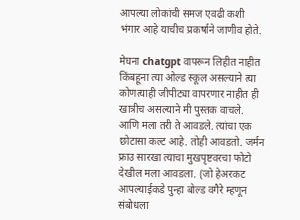आपल्या लोकांची समज एवढी कशी भंगार आहे याचीच प्रकर्षाने जाणीव होते.

मेघना chatgpt वापरून लिहीत नाहीत किंबहूना त्या ओल्ड स्कूल असल्याने त्या कोणत्याही जीपीट्या वापरणार नाहीत ही खात्रीच असल्याने मी पुस्तक वाचले. आणि मला तरी ते आवडले. त्यांचा एक छोटासा कल्ट आहे. तोही आवडतो. जर्मन फ्राउ सारखा त्याचा मुखपृष्टवरचा फोटो देखील मला आवडला. (जो हेअरकट आपल्याईकडे पुन्हा बोल्ड वगैरे म्हणून संबोधला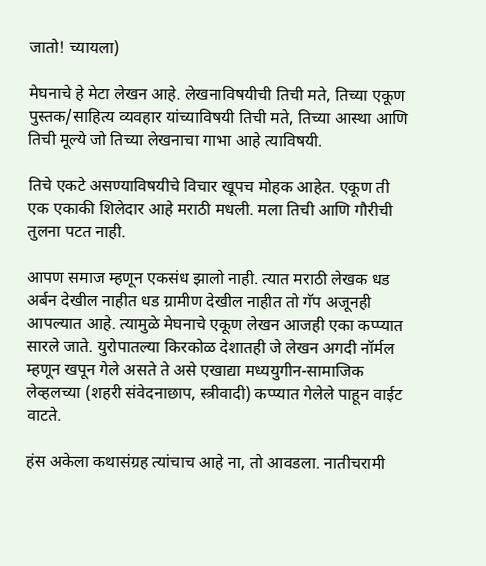जातो! च्यायला)

मेघनाचे हे मेटा लेखन आहे. लेखनाविषयीची तिची मते, तिच्या एकूण पुस्तक/साहित्य व्यवहार यांच्याविषयी तिची मते, तिच्या आस्था आणि तिची मूल्ये जो तिच्या लेखनाचा गाभा आहे त्याविषयी.

तिचे एकटे असण्याविषयीचे विचार खूपच मोहक आहेत. एकूण ती एक एकाकी शिलेदार आहे मराठी मधली. मला तिची आणि गौरीची तुलना पटत नाही.

आपण समाज म्हणून एकसंध झालो नाही. त्यात मराठी लेखक धड अर्बन देखील नाहीत धड ग्रामीण देखील नाहीत तो गॅप अजूनही आपल्यात आहे. त्यामुळे मेघनाचे एकूण लेखन आजही एका कप्प्यात सारले जाते. युरोपातल्या किरकोळ देशातही जे लेखन अगदी नॉर्मल म्हणून खपून गेले असते ते असे एखाद्या मध्ययुगीन-सामाजिक लेव्हलच्या (शहरी संवेदनाछाप, स्त्रीवादी) कप्प्यात गेलेले पाहून वाईट वाटते.

हंस अकेला कथासंग्रह त्यांचाच आहे ना, तो आवडला. नातीचरामी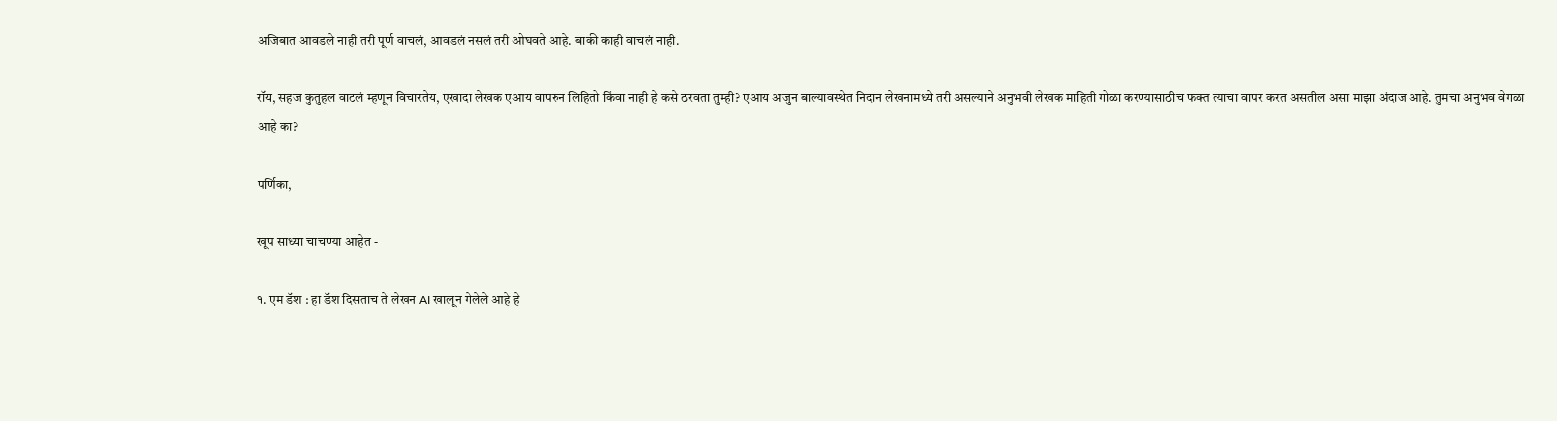अजिबात आवडले नाही तरी पूर्ण वाचलं, आवडलं नसलं तरी ओघवते आहे. बाकी काही वाचलं नाही.

रॉय, सहज कुतुहल वाटलं म्हणून विचारतेय, एखादा लेखक एआय वापरुन लिहितो किंवा नाही हे कसे ठरवता तुम्ही? एआय अजुन बाल्यावस्थेत निदान लेखनामध्ये तरी असल्याने अनुभवी लेखक माहिती गोळा करण्यासाठीच फक्त त्याचा वापर करत असतील असा माझा अंदाज आहे. तुमचा अनुभव वेगळा आहे का?

पर्णिका,

खूप साध्या चाचण्या आहेत -

१. एम डॅश : हा डॅश दिसताच ते लेखन AI खालून गेलेले आहे हे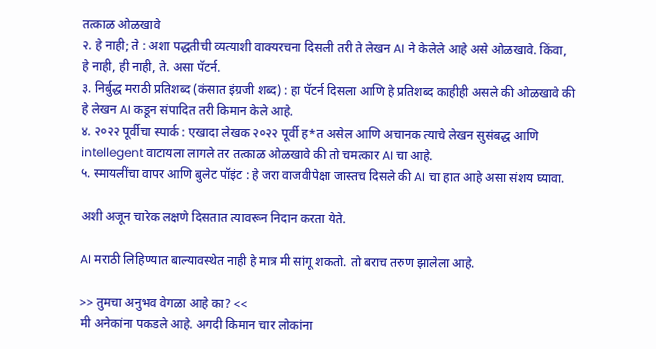तत्काळ ओळखावे
२. हे नाही; ते : अशा पद्धतीची व्यत्याशी वाक्यरचना दिसली तरी ते लेखन AI ने केलेले आहे असे ओळखावे. किंवा, हे नाही, ही नाही, ते. असा पॅटर्न.
३. निर्बुद्ध मराठी प्रतिशब्द (कंसात इंग्रजी शब्द) : हा पॅटर्न दिसला आणि हे प्रतिशब्द काहीही असले की ओळखावे की हे लेखन AI कडून संपादित तरी किमान केले आहे.
४. २०२२ पूर्वीचा स्पार्क : एखादा लेखक २०२२ पूर्वी ह*त असेल आणि अचानक त्याचे लेखन सुसंबद्ध आणि intellegent वाटायला लागले तर तत्काळ ओळखावे की तो चमत्कार AI चा आहे.
५. स्मायलींचा वापर आणि बुलेट पॉइंट : हे जरा वाजवीपेक्षा जास्तच दिसले की AI चा हात आहे असा संशय घ्यावा.

अशी अजून चारेक लक्षणे दिसतात त्यावरून निदान करता येते.

AI मराठी लिहिण्यात बाल्यावस्थेत नाही हे मात्र मी सांगू शकतो. तो बराच तरुण झालेला आहे.

>> तुमचा अनुभव वेगळा आहे का? <<
मी अनेकांना पकडले आहे. अगदी किमान चार लोकांना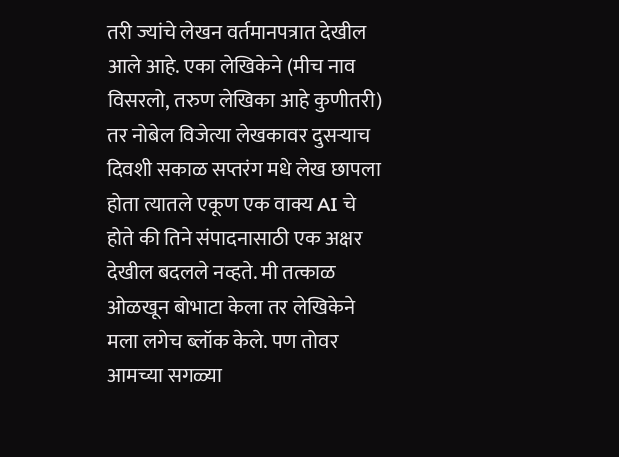तरी ज्यांचे लेखन वर्तमानपत्रात देखील आले आहे. एका लेखिकेने (मीच नाव विसरलो, तरुण लेखिका आहे कुणीतरी) तर नोबेल विजेत्या लेखकावर दुसऱ्याच दिवशी सकाळ सप्तरंग मधे लेख छापला होता त्यातले एकूण एक वाक्य AI चे होते की तिने संपादनासाठी एक अक्षर देखील बदलले नव्हते. मी तत्काळ ओळखून बोभाटा केला तर लेखिकेने मला लगेच ब्लॉक केले. पण तोवर आमच्या सगळ्या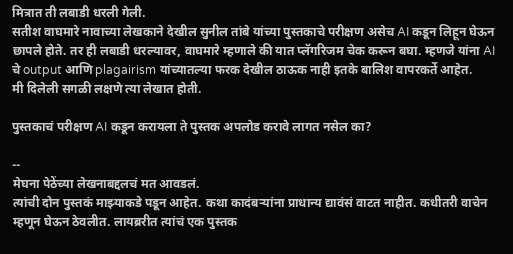मित्रात ती लबाडी धरली गेली.
सतीश वाघमारे नावाच्या लेखकाने देखील सुनील तांबे यांच्या पुस्तकाचे परीक्षण असेच AI कडून लिहून घेऊन छापले होते. तर ही लबाडी धरल्यावर, वाघमारे म्हणाले की यात प्लॅगरिजम चेक करून बघा. म्हणजे यांना AI चे output आणि plagairism यांच्यातल्या फरक देखील ठाऊक नाही इतके बालिश वापरकर्ते आहेत.
मी दिलेली सगळी लक्षणे त्या लेखात होती.

पुस्तकाचं परीक्षण AI कडून करायला ते पुस्तक अपलोड करावे लागत नसेल का?

--
मेघना पेठेंच्या लेखनाबद्दलचं मत आवडलं.
त्यांची दोन पुस्तकं माझ्याकडे पडून आहेत. कथा कादंबर्‍यांना प्राधान्य द्यावंसं वाटत नाहीत. कधीतरी वाचेन म्हणून घेऊन ठेवलीत. लायब्ररीत त्यांचं एक पुस्तक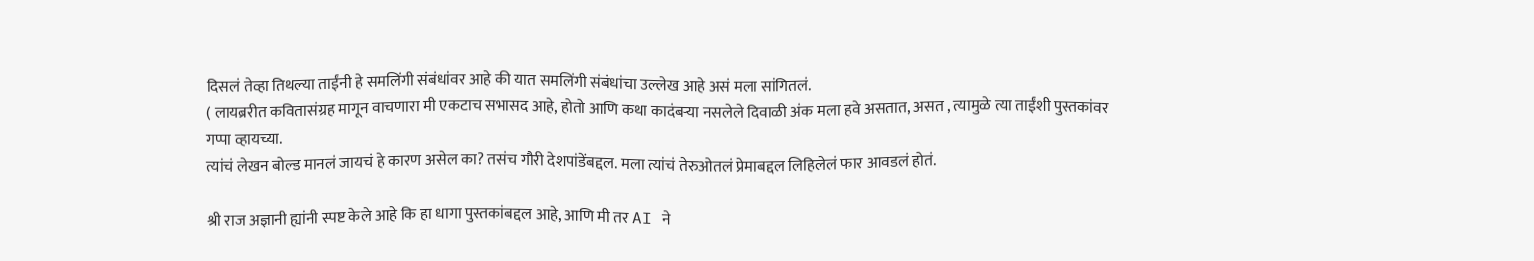दिसलं तेव्हा तिथल्या ताईंनी हे समलिंगी संबंधांवर आहे की यात समलिंगी संबंधांचा उल्लेख आहे असं मला सांगितलं.
( लायब्ररीत कवितासंग्रह मागून वाचणारा मी एकटाच सभासद आहे, होतो आणि कथा कादंबर्‍या नसलेले दिवाळी अंक मला हवे असतात, असत , त्यामुळे त्या ताईंशी पुस्तकांवर गप्पा व्हायच्या.
त्यांचं लेखन बोल्ड मानलं जायचं हे कारण असेल का? तसंच गौरी देशपांडेंबद्दल. मला त्यांचं तेरुओतलं प्रेमाबद्दल लिहिलेलं फार आवडलं होतं.

श्री राज अज्ञानी ह्यांनी स्पष्ट केले आहे कि हा धागा पुस्तकांबद्दल आहे, आणि मी तर AI ने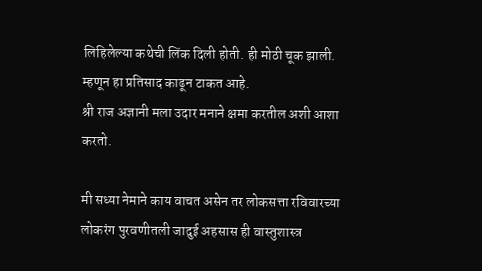लिहिलेल्या कथेची लिंक दिली होती. ही मोठी चूक झाली. म्हणून हा प्रतिसाद काढून टाकत आहे.
श्री राज अज्ञानी मला उदार मनाने क्षमा करतील अशी आशा करतो.

मी सध्या नेमाने काय वाचत असेन तर लोकसत्ता रविवारच्या लोकरंग पुरवणीतली जादुई अहसास ही वास्तुशास्त्र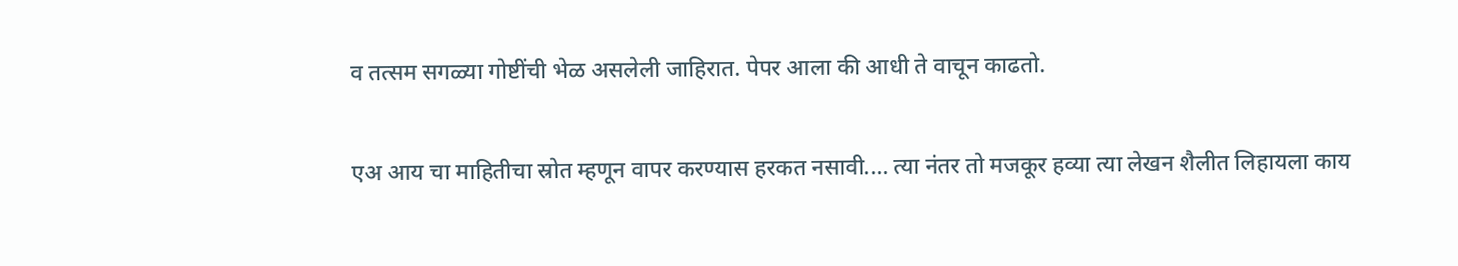व तत्सम सगळ्या गोष्टींची भेळ असलेली जाहिरात. पेपर आला की आधी ते वाचून काढतो.

एअ आय चा माहितीचा स्रोत म्हणून वापर करण्यास हरकत नसावी.... त्या नंतर तो मजकूर हव्या त्या लेखन शैलीत लिहायला काय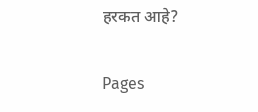हरकत आहे?

Pages